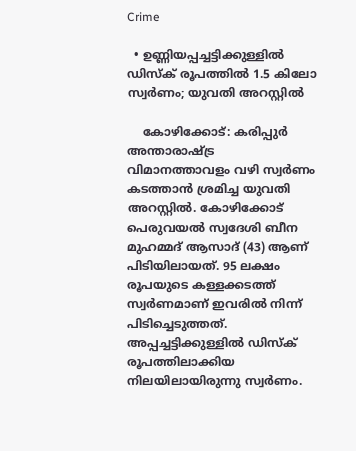Crime

  • ഉണ്ണിയപ്പച്ചട്ടിക്കുള്ളില്‍ ഡിസ്‌ക് രൂപത്തില്‍ 1.5 കിലോ സ്വര്‍ണം; യുവതി അറസ്റ്റില്‍

    കോഴിക്കോട്: കരിപ്പുര്‍ അന്താരാഷ്ട്ര വിമാനത്താവളം വഴി സ്വര്‍ണം കടത്താന്‍ ശ്രമിച്ച യുവതി അറസ്റ്റില്‍. കോഴിക്കോട് പെരുവയല്‍ സ്വദേശി ബീന മുഹമ്മദ് ആസാദ് (43) ആണ് പിടിയിലായത്. 95 ലക്ഷം രൂപയുടെ കള്ളക്കടത്ത് സ്വര്‍ണമാണ് ഇവരില്‍ നിന്ന് പിടിച്ചെടുത്തത്. അപ്പച്ചട്ടിക്കുള്ളില്‍ ഡിസ്‌ക് രൂപത്തിലാക്കിയ നിലയിലായിരുന്നു സ്വര്‍ണം.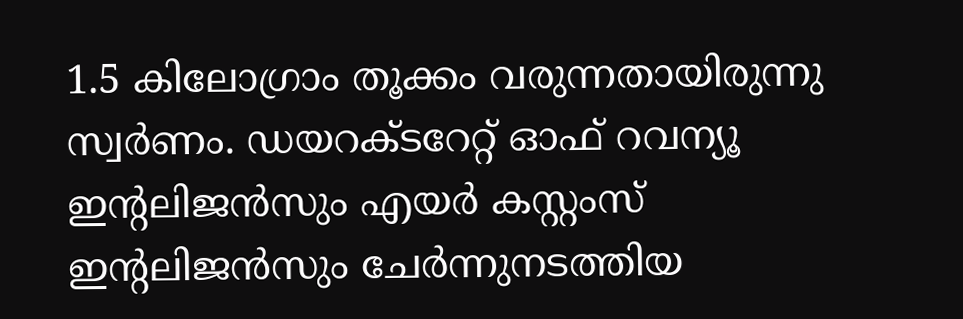1.5 കിലോഗ്രാം തൂക്കം വരുന്നതായിരുന്നു സ്വര്‍ണം. ഡയറക്ടറേറ്റ് ഓഫ് റവന്യൂ ഇന്റലിജന്‍സും എയര്‍ കസ്റ്റംസ് ഇന്റലിജന്‍സും ചേര്‍ന്നുനടത്തിയ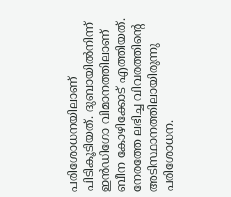പരിശോധനയിലാണ് പിടികൂടിയത്. ദുബായില്‍നിന്ന് ഇന്‍ഡിഗോ വിമാനത്തിലാണ് ബീന കോഴിക്കോട് എത്തിയത്. നേരത്തേ ലഭിച്ച വിവരത്തിന്റെ അടിസ്ഥാനത്തിലായിരുന്നു പരിശോധന.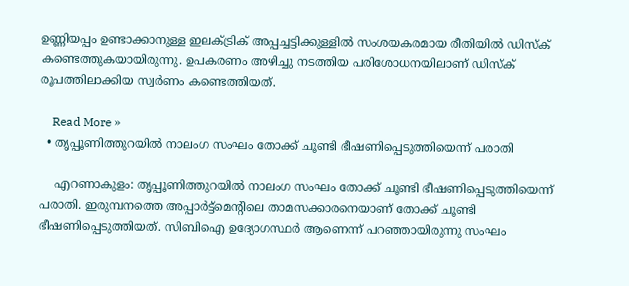ഉണ്ണിയപ്പം ഉണ്ടാക്കാനുള്ള ഇലക്ട്രിക് അപ്പച്ചട്ടിക്കുള്ളില്‍ സംശയകരമായ രീതിയില്‍ ഡിസ്‌ക് കണ്ടെത്തുകയായിരുന്നു. ഉപകരണം അഴിച്ചു നടത്തിയ പരിശോധനയിലാണ് ഡിസ്‌ക് രൂപത്തിലാക്കിയ സ്വര്‍ണം കണ്ടെത്തിയത്.

    Read More »
  • തൃപ്പൂണിത്തുറയില്‍ നാലംഗ സംഘം തോക്ക് ചൂണ്ടി ഭീഷണിപ്പെടുത്തിയെന്ന് പരാതി

    എറണാകുളം: തൃപ്പൂണിത്തുറയില്‍ നാലംഗ സംഘം തോക്ക് ചൂണ്ടി ഭീഷണിപ്പെടുത്തിയെന്ന് പരാതി. ഇരുമ്പനത്തെ അപ്പാര്‍ട്ട്‌മെന്റിലെ താമസക്കാരനെയാണ് തോക്ക് ചൂണ്ടി ഭീഷണിപ്പെടുത്തിയത്. സിബിഐ ഉദ്യോഗസ്ഥര്‍ ആണെന്ന് പറഞ്ഞായിരുന്നു സംഘം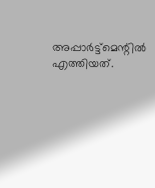അപ്പാര്‍ട്ട്മെന്റില്‍ എത്തിയത്.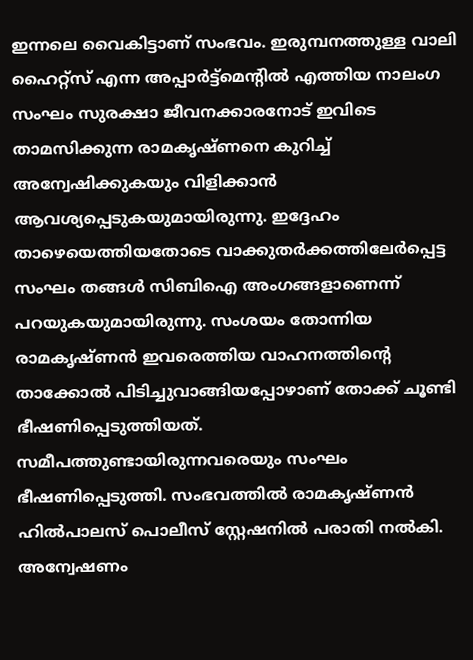ഇന്നലെ വൈകിട്ടാണ് സംഭവം. ഇരുമ്പനത്തുള്ള വാലി ഹൈറ്റ്സ് എന്ന അപ്പാര്‍ട്ട്മെന്റില്‍ എത്തിയ നാലംഗ സംഘം സുരക്ഷാ ജീവനക്കാരനോട് ഇവിടെ താമസിക്കുന്ന രാമകൃഷ്ണനെ കുറിച്ച് അന്വേഷിക്കുകയും വിളിക്കാന്‍ ആവശ്യപ്പെടുകയുമായിരുന്നു. ഇദ്ദേഹം താഴെയെത്തിയതോടെ വാക്കുതര്‍ക്കത്തിലേര്‍പ്പെട്ട സംഘം തങ്ങള്‍ സിബിഐ അംഗങ്ങളാണെന്ന് പറയുകയുമായിരുന്നു. സംശയം തോന്നിയ രാമകൃഷ്ണന്‍ ഇവരെത്തിയ വാഹനത്തിന്റെ താക്കോല്‍ പിടിച്ചുവാങ്ങിയപ്പോഴാണ് തോക്ക് ചൂണ്ടി ഭീഷണിപ്പെടുത്തിയത്. സമീപത്തുണ്ടായിരുന്നവരെയും സംഘം ഭീഷണിപ്പെടുത്തി. സംഭവത്തില്‍ രാമകൃഷ്ണന്‍ ഹില്‍പാലസ് പൊലീസ് സ്റ്റേഷനില്‍ പരാതി നല്‍കി. അന്വേഷണം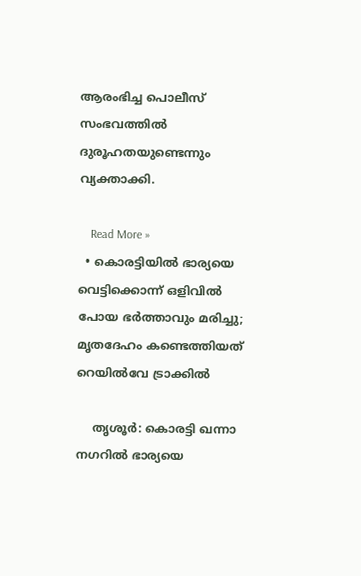ആരംഭിച്ച പൊലീസ് സംഭവത്തില്‍ ദുരൂഹതയുണ്ടെന്നും വ്യക്താക്കി.

    Read More »
  • കൊരട്ടിയില്‍ ഭാര്യയെ വെട്ടിക്കൊന്ന് ഒളിവില്‍ പോയ ഭര്‍ത്താവും മരിച്ചു; മൃതദേഹം കണ്ടെത്തിയത് റെയില്‍വേ ട്രാക്കില്‍

    തൃശൂര്‍: കൊരട്ടി ഖന്നാ നഗറില്‍ ഭാര്യയെ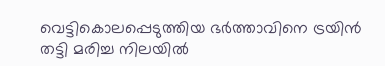വെട്ടികൊലപ്പെടുത്തിയ ഭര്‍ത്താവിനെ ട്രയിന്‍ തട്ടി മരിച്ച നിലയില്‍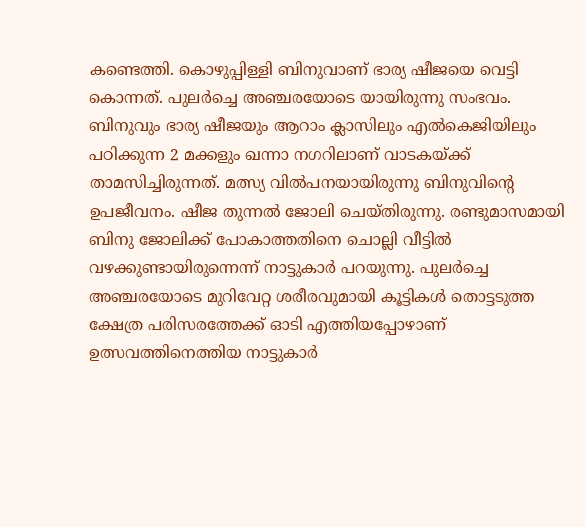കണ്ടെത്തി. കൊഴുപ്പിള്ളി ബിനുവാണ് ഭാര്യ ഷീജയെ വെട്ടി കൊന്നത്. പുലര്‍ച്ചെ അഞ്ചരയോടെ യായിരുന്നു സംഭവം. ബിനുവും ഭാര്യ ഷീജയും ആറാം ക്ലാസിലും എല്‍കെജിയിലും പഠിക്കുന്ന 2 മക്കളും ഖന്നാ നഗറിലാണ് വാടകയ്ക്ക് താമസിച്ചിരുന്നത്. മത്സ്യ വില്‍പനയായിരുന്നു ബിനുവിന്റെ ഉപജീവനം. ഷീജ തുന്നല്‍ ജോലി ചെയ്തിരുന്നു. രണ്ടുമാസമായി ബിനു ജോലിക്ക് പോകാത്തതിനെ ചൊല്ലി വീട്ടില്‍ വഴക്കുണ്ടായിരുന്നെന്ന് നാട്ടുകാര്‍ പറയുന്നു. പുലര്‍ച്ചെ അഞ്ചരയോടെ മുറിവേറ്റ ശരീരവുമായി കൂട്ടികള്‍ തൊട്ടടുത്ത ക്ഷേത്ര പരിസരത്തേക്ക് ഓടി എത്തിയപ്പോഴാണ് ഉത്സവത്തിനെത്തിയ നാട്ടുകാര്‍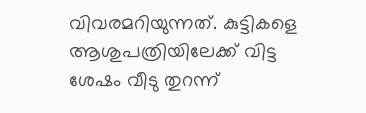വിവരമറിയുന്നത്. കുട്ടികളെ ആശുപത്രിയിലേക്ക് വിട്ട ശേഷം വീടു തുറന്ന്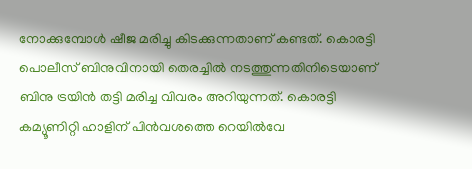നോക്കുമ്പോള്‍ ഷീജ മരിച്ചു കിടക്കുന്നതാണ് കണ്ടത്. കൊരട്ടി പൊലീസ് ബിനുവിനായി തെരച്ചില്‍ നടത്തുന്നതിനിടെയാണ് ബിനു ട്രയിന്‍ തട്ടി മരിച്ച വിവരം അറിയുന്നത്. കൊരട്ടി കമ്യൂണിറ്റി ഹാളിന് പിന്‍വശത്തെ റെയില്‍വേ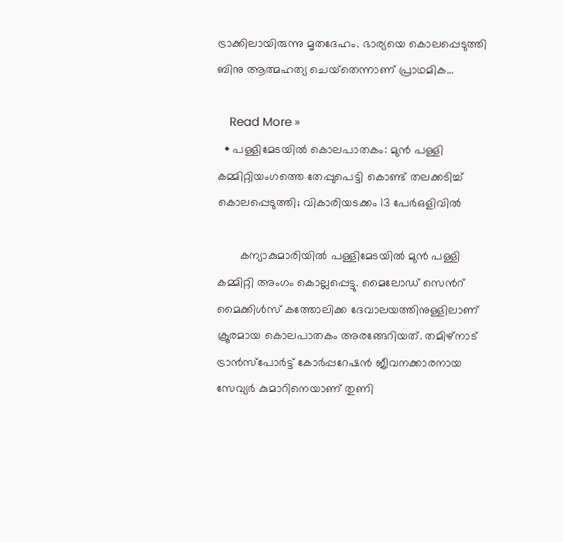ട്രാക്കിലായിരുന്നു മൃതദേഹം. ഭാര്യയെ കൊലപ്പെടുത്തി ബിനു ആത്മഹത്യ ചെയ്‌തെന്നാണ് പ്രാഥമിക…

    Read More »
  • പള്ളിമേടയിൽ കൊലപാതകം: മുൻ പള്ളി കമ്മിറ്റിയംഗത്തെ തേപ്പുപെട്ടി കൊണ്ട് തലക്കടിച്ച് കൊലപ്പെടുത്തി; വികാരിയടക്കം 13 പേർഒളിവിൽ

       കന്യാകുമാരിയിൽ പള്ളിമേടയിൽ മുൻ പള്ളി കമ്മിറ്റി അംഗം കൊല്ലപ്പെട്ടു. മൈലോഡ് സെന്‍റ് മൈക്കിൾസ് കത്തോലിക്ക ദേവാലയത്തിനുള്ളിലാണ് ക്രൂരമായ കൊലപാതകം അരങ്ങേറിയത്. തമിഴ്നാട് ട്രാൻസ്പോർട്ട് കോർപ്പറേഷൻ ജീവനക്കാരനായ സേവ്യർ കുമാറിനെയാണ് തുണി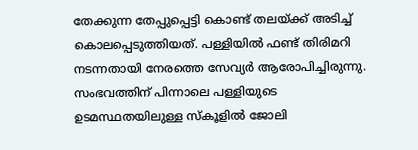തേക്കുന്ന തേപ്പുപ്പെട്ടി കൊണ്ട് തലയ്ക്ക് അടിച്ച് കൊലപ്പെടുത്തിയത്. പള്ളിയിൽ ഫണ്ട് തിരിമറി നടന്നതായി നേരത്തെ സേവ്യർ ആരോപിച്ചിരുന്നു. സംഭവത്തിന് പിന്നാലെ പള്ളിയുടെ ഉടമസ്ഥതയിലുള്ള സ്കൂളിൽ ജോലി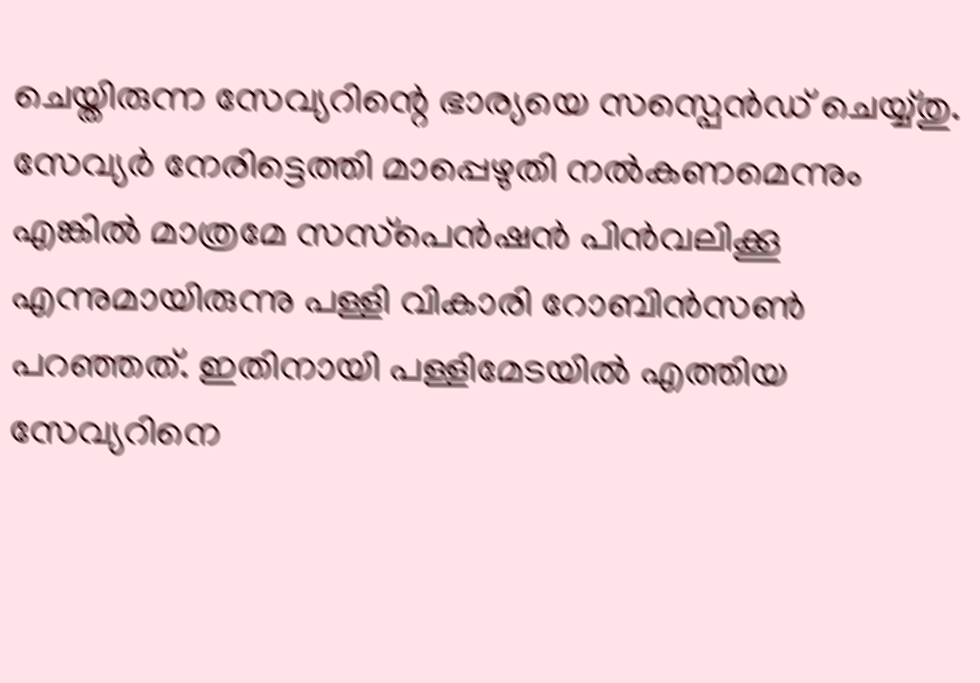ചെയ്തിരുന്ന സേവ്യറിന്റെ ഭാര്യയെ സസ്പെൻഡ് ചെയ്യ്തു. സേവ്യർ നേരിട്ടെത്തി മാപ്പെഴുതി നൽകണമെന്നും എങ്കിൽ മാത്രമേ സസ്‌പെൻഷൻ പിൻവലിക്കൂ എന്നുമായിരുന്നു പള്ളി വികാരി റോബിൻസൺ പറഞ്ഞത്. ഇതിനായി പള്ളിമേടയിൽ എത്തിയ സേവ്യറിനെ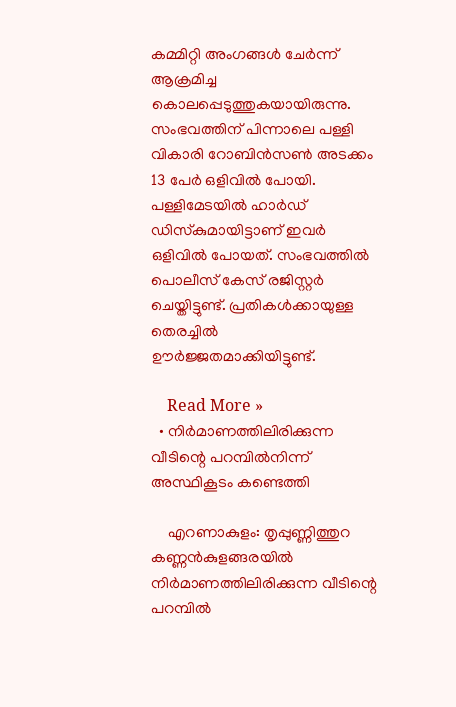കമ്മിറ്റി അംഗങ്ങൾ ചേർന്ന് ആക്രമിച്ച കൊലപ്പെടുത്തുകയായിരുന്നു. സംഭവത്തിന് പിന്നാലെ പള്ളി വികാരി റോബിൻസൺ അടക്കം 13 പേർ ഒളിവിൽ പോയി. പള്ളിമേടയിൽ ഹാർഡ് ഡിസ്‌കുമായിട്ടാണ് ഇവർ ഒളിവിൽ പോയത്. സംഭവത്തിൽ പൊലീസ് കേസ് രജിസ്റ്റർ ചെയ്തിട്ടുണ്ട്. പ്രതികൾക്കായുള്ള തെരച്ചിൽ ഊർജ്ജതമാക്കിയിട്ടുണ്ട്.

    Read More »
  • നിര്‍മാണത്തിലിരിക്കുന്ന വീടിന്റെ പറമ്പില്‍നിന്ന് അസ്ഥികൂടം കണ്ടെത്തി

    എറണാകുളം: തൃപ്പുണ്ണിത്തുറ കണ്ണന്‍കുളങ്ങരയില്‍ നിര്‍മാണത്തിലിരിക്കുന്ന വീടിന്റെ പറമ്പില്‍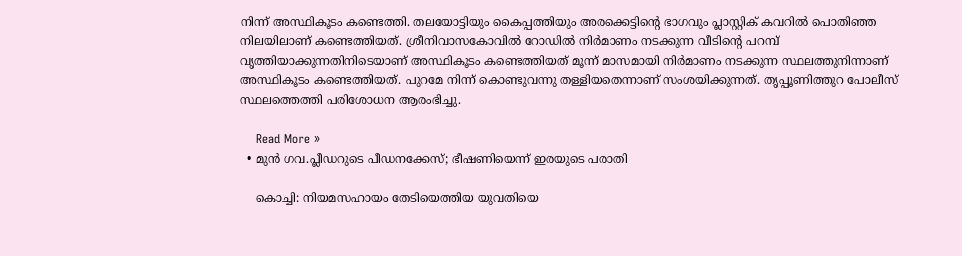നിന്ന് അസ്ഥികൂടം കണ്ടെത്തി. തലയോട്ടിയും കൈപ്പത്തിയും അരക്കെട്ടിന്റെ ഭാഗവും പ്ലാസ്റ്റിക് കവറില്‍ പൊതിഞ്ഞ നിലയിലാണ് കണ്ടെത്തിയത്. ശ്രീനിവാസകോവില്‍ റോഡില്‍ നിര്‍മാണം നടക്കുന്ന വീടിന്റെ പറമ്പ് വൃത്തിയാക്കുന്നതിനിടെയാണ് അസ്ഥികൂടം കണ്ടെത്തിയത് മൂന്ന് മാസമായി നിര്‍മാണം നടക്കുന്ന സ്ഥലത്തുനിന്നാണ് അസ്ഥികൂടം കണ്ടെത്തിയത്. പുറമേ നിന്ന് കൊണ്ടുവന്നു തള്ളിയതെന്നാണ് സംശയിക്കുന്നത്. തൃപ്പൂണിത്തുറ പോലീസ് സ്ഥലത്തെത്തി പരിശോധന ആരംഭിച്ചു.

    Read More »
  • മുന്‍ ഗവ.പ്ലീഡറുടെ പീഡനക്കേസ്; ഭീഷണിയെന്ന് ഇരയുടെ പരാതി

    കൊച്ചി: നിയമസഹായം തേടിയെത്തിയ യുവതിയെ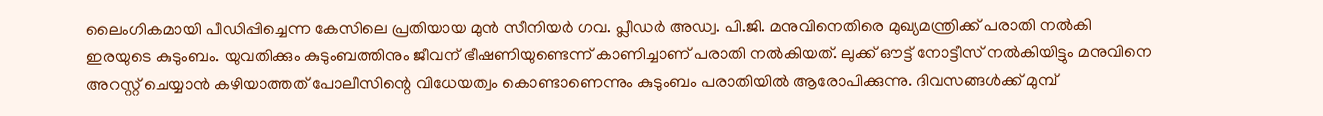ലൈംഗികമായി പീഡിപ്പിച്ചെന്ന കേസിലെ പ്രതിയായ മുന്‍ സീനിയര്‍ ഗവ. പ്ലീഡര്‍ അഡ്വ. പി.ജി. മനുവിനെതിരെ മുഖ്യമന്ത്രിക്ക് പരാതി നല്‍കി ഇരയുടെ കുടുംബം. യുവതിക്കും കുടുംബത്തിനും ജീവന് ഭീഷണിയുണ്ടെന്ന് കാണിച്ചാണ് പരാതി നല്‍കിയത്. ലുക്ക് ഔട്ട് നോട്ടീസ് നല്‍കിയിട്ടും മനുവിനെ അറസ്റ്റ് ചെയ്യാന്‍ കഴിയാത്തത് പോലീസിന്റെ വിധേയത്വം കൊണ്ടാണെന്നും കുടുംബം പരാതിയില്‍ ആരോപിക്കുന്നു. ദിവസങ്ങള്‍ക്ക് മുമ്പ്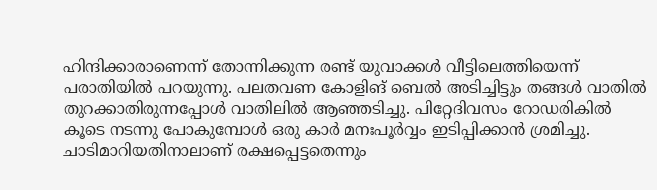ഹിന്ദിക്കാരാണെന്ന് തോന്നിക്കുന്ന രണ്ട് യുവാക്കള്‍ വീട്ടിലെത്തിയെന്ന് പരാതിയില്‍ പറയുന്നു. പലതവണ കോളിങ് ബെല്‍ അടിച്ചിട്ടും തങ്ങള്‍ വാതില്‍ തുറക്കാതിരുന്നപ്പോള്‍ വാതിലില്‍ ആഞ്ഞടിച്ചു. പിറ്റേദിവസം റോഡരികില്‍ കൂടെ നടന്നു പോകുമ്പോള്‍ ഒരു കാര്‍ മനഃപൂര്‍വ്വം ഇടിപ്പിക്കാന്‍ ശ്രമിച്ചു. ചാടിമാറിയതിനാലാണ് രക്ഷപ്പെട്ടതെന്നും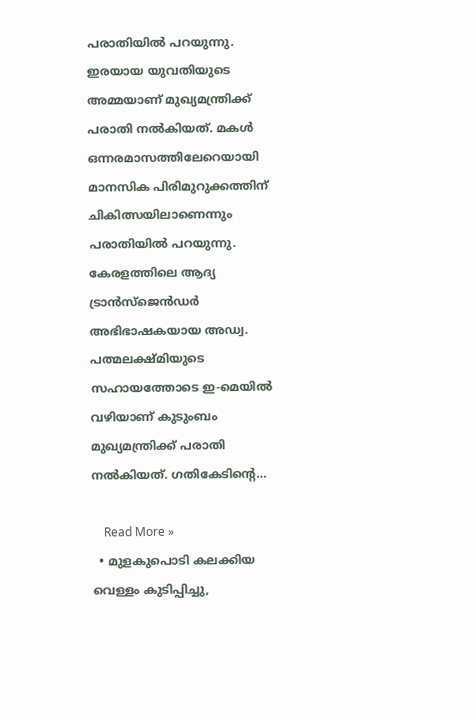പരാതിയില്‍ പറയുന്നു. ഇരയായ യുവതിയുടെ അമ്മയാണ് മുഖ്യമന്ത്രിക്ക് പരാതി നല്‍കിയത്. മകള്‍ ഒന്നരമാസത്തിലേറെയായി മാനസിക പിരിമുറുക്കത്തിന് ചികിത്സയിലാണെന്നും പരാതിയില്‍ പറയുന്നു. കേരളത്തിലെ ആദ്യ ട്രാന്‍സ്ജെന്‍ഡര്‍ അഭിഭാഷകയായ അഡ്വ. പത്മലക്ഷ്മിയുടെ സഹായത്തോടെ ഇ-മെയില്‍ വഴിയാണ് കുടുംബം മുഖ്യമന്ത്രിക്ക് പരാതി നല്‍കിയത്. ഗതികേടിന്റെ…

    Read More »
  • മുളകുപൊടി കലക്കിയ വെള്ളം കുടിപ്പിച്ചു,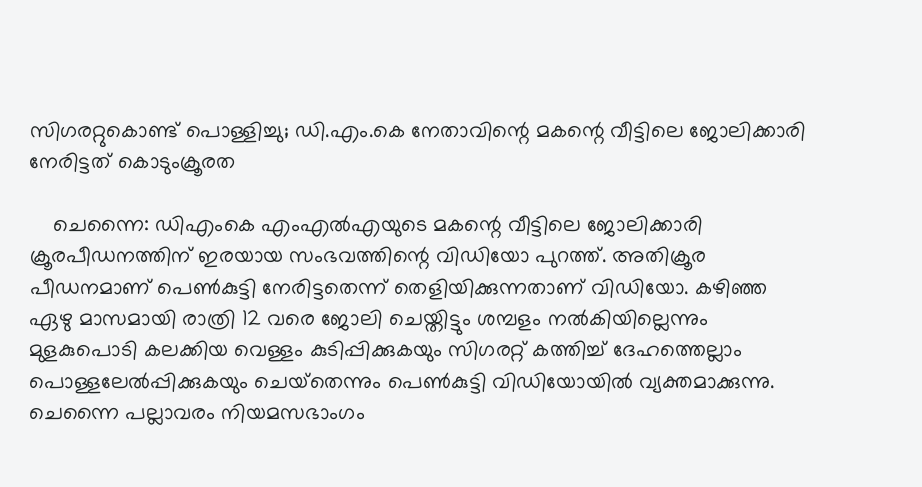സിഗരറ്റുകൊണ്ട് പൊള്ളിച്ചു; ഡി.എം.കെ നേതാവിന്റെ മകന്റെ വീട്ടിലെ ജോലിക്കാരി നേരിട്ടത് കൊടുംക്രൂരത

    ചെന്നൈ: ഡിഎംകെ എംഎല്‍എയുടെ മകന്റെ വീട്ടിലെ ജോലിക്കാരി ക്രൂരപീഡനത്തിന് ഇരയായ സംഭവത്തിന്റെ വിഡിയോ പുറത്ത്. അതിക്രൂര പീഡനമാണ് പെണ്‍കുട്ടി നേരിട്ടതെന്ന് തെളിയിക്കുന്നതാണ് വിഡിയോ. കഴിഞ്ഞ ഏഴു മാസമായി രാത്രി 12 വരെ ജോലി ചെയ്തിട്ടും ശമ്പളം നല്‍കിയില്ലെന്നും മുളകുപൊടി കലക്കിയ വെള്ളം കുടിപ്പിക്കുകയും സിഗരറ്റ് കത്തിച്ച് ദേഹത്തെല്ലാം പൊള്ളലേല്‍പ്പിക്കുകയും ചെയ്‌തെന്നും പെണ്‍കുട്ടി വിഡിയോയില്‍ വ്യക്തമാക്കുന്നു. ചെന്നൈ പല്ലാവരം നിയമസഭാംഗം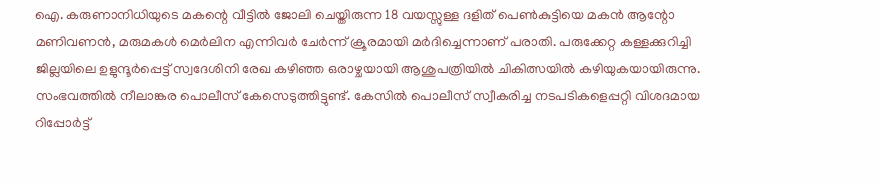ഐ. കരുണാനിധിയുടെ മകന്റെ വീട്ടില്‍ ജോലി ചെയ്തിരുന്ന 18 വയസ്സുള്ള ദളിത് പെണ്‍കുട്ടിയെ മകന്‍ ആന്റോ മണിവണന്‍, മരുമകള്‍ മെര്‍ലിന എന്നിവര്‍ ചേര്‍ന്ന് ക്രൂരമായി മര്‍ദിച്ചെന്നാണ് പരാതി. പരുക്കേറ്റ കള്ളക്കുറിച്ചി ജില്ലയിലെ ഉളുന്ദൂര്‍പ്പെട്ട് സ്വദേശിനി രേഖ കഴിഞ്ഞ ഒരാഴ്ചയായി ആശുപത്രിയില്‍ ചികിത്സയില്‍ കഴിയുകയായിരുന്നു. സംഭവത്തില്‍ നീലാങ്കര പൊലീസ് കേസെടുത്തിട്ടുണ്ട്. കേസില്‍ പൊലീസ് സ്വീകരിച്ച നടപടികളെപ്പറ്റി വിശദമായ റിപ്പോര്‍ട്ട്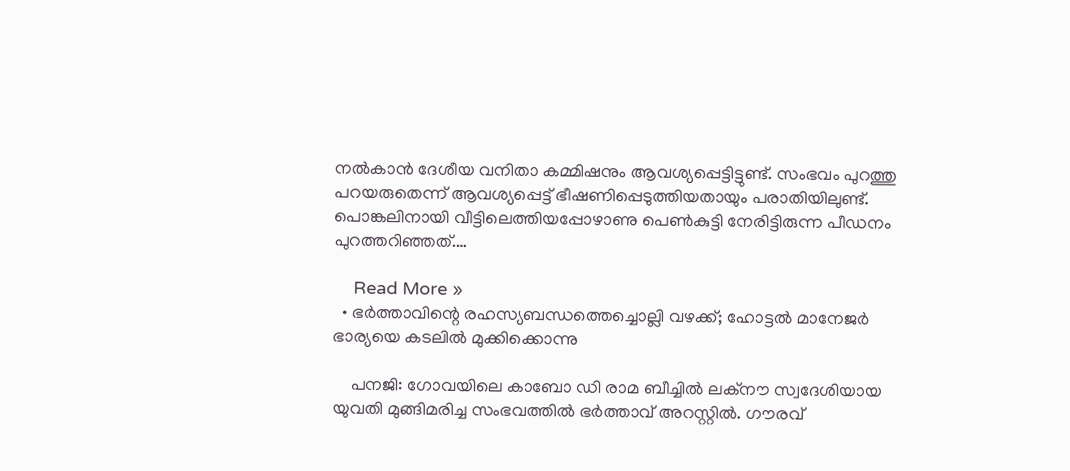നല്‍കാന്‍ ദേശീയ വനിതാ കമ്മിഷനും ആവശ്യപ്പെട്ടിട്ടുണ്ട്. സംഭവം പുറത്തു പറയരുതെന്ന് ആവശ്യപ്പെട്ട് ഭീഷണിപ്പെടുത്തിയതായും പരാതിയിലുണ്ട്. പൊങ്കലിനായി വീട്ടിലെത്തിയപ്പോഴാണു പെണ്‍കുട്ടി നേരിട്ടിരുന്ന പീഡനം പുറത്തറിഞ്ഞത്.…

    Read More »
  • ഭര്‍ത്താവിന്റെ രഹസ്യബന്ധത്തെച്ചൊല്ലി വഴക്ക്; ഹോട്ടല്‍ മാനേജര്‍ ഭാര്യയെ കടലില്‍ മുക്കിക്കൊന്നു

    പനജി: ഗോവയിലെ കാബോ ഡി രാമ ബീച്ചില്‍ ലക്‌നൗ സ്വദേശിയായ യുവതി മുങ്ങിമരിച്ച സംഭവത്തില്‍ ഭര്‍ത്താവ് അറസ്റ്റില്‍. ഗൗരവ്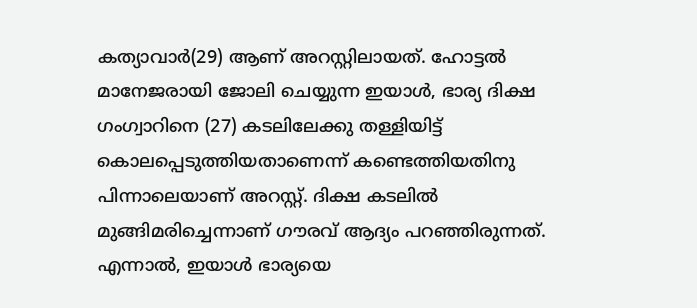കത്യാവാര്‍(29) ആണ് അറസ്റ്റിലായത്. ഹോട്ടല്‍ മാനേജരായി ജോലി ചെയ്യുന്ന ഇയാള്‍, ഭാര്യ ദിക്ഷ ഗംഗ്വാറിനെ (27) കടലിലേക്കു തള്ളിയിട്ട് കൊലപ്പെടുത്തിയതാണെന്ന് കണ്ടെത്തിയതിനു പിന്നാലെയാണ് അറസ്റ്റ്. ദിക്ഷ കടലില്‍ മുങ്ങിമരിച്ചെന്നാണ് ഗൗരവ് ആദ്യം പറഞ്ഞിരുന്നത്. എന്നാല്‍, ഇയാള്‍ ഭാര്യയെ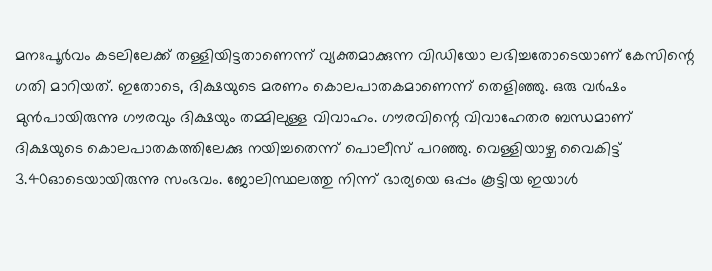മനഃപൂര്‍വം കടലിലേക്ക് തള്ളിയിട്ടതാണെന്ന് വ്യക്തമാക്കുന്ന വിഡിയോ ലഭിച്ചതോടെയാണ് കേസിന്റെ ഗതി മാറിയത്. ഇതോടെ, ദിക്ഷയുടെ മരണം കൊലപാതകമാണെന്ന് തെളിഞ്ഞു. ഒരു വര്‍ഷം മുന്‍പായിരുന്നു ഗൗരവും ദിക്ഷയും തമ്മിലുള്ള വിവാഹം. ഗൗരവിന്റെ വിവാഹേതര ബന്ധമാണ് ദിക്ഷയുടെ കൊലപാതകത്തിലേക്കു നയിച്ചതെന്ന് പൊലീസ് പറഞ്ഞു. വെള്ളിയാഴ്ച വൈകിട്ട് 3.40ഓടെയായിരുന്നു സംഭവം. ജോലിസ്ഥലത്തു നിന്ന് ഭാര്യയെ ഒപ്പം കൂട്ടിയ ഇയാള്‍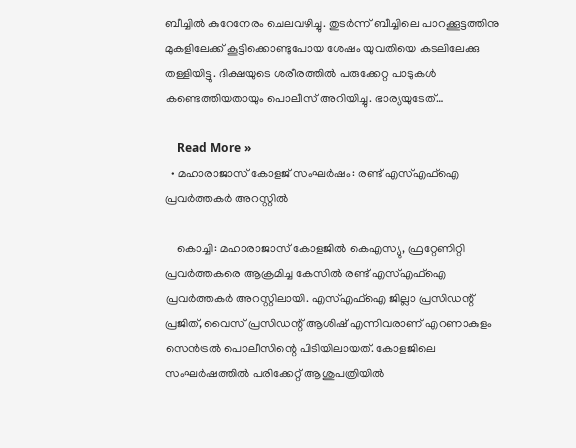ബീച്ചില്‍ കുറേനേരം ചെലവഴിച്ചു. തുടര്‍ന്ന് ബീച്ചിലെ പാറക്കൂട്ടത്തിനു മുകളിലേക്ക് കൂട്ടിക്കൊണ്ടുപോയ ശേഷം യുവതിയെ കടലിലേക്കു തള്ളിയിട്ടു. ദിക്ഷയുടെ ശരീരത്തില്‍ പരുക്കേറ്റ പാടുകള്‍ കണ്ടെത്തിയതായും പൊലീസ് അറിയിച്ചു. ഭാര്യയുടേത്…

    Read More »
  • മഹാരാജാസ് കോളജ് സംഘര്‍ഷം: രണ്ട് എസ്എഫ്ഐ പ്രവര്‍ത്തകര്‍ അറസ്റ്റില്‍

    കൊച്ചി: മഹാരാജാസ് കോളജില്‍ കെഎസ്യു, ഫ്രറ്റേണിറ്റി പ്രവര്‍ത്തകരെ ആക്രമിച്ച കേസില്‍ രണ്ട് എസ്എഫ്ഐ പ്രവര്‍ത്തകര്‍ അറസ്റ്റിലായി. എസ്എഫ്ഐ ജില്ലാ പ്രസിഡന്റ് പ്രജിത്, വൈസ് പ്രസിഡന്റ് ആശിഷ് എന്നിവരാണ് എറണാകുളം സെന്‍ട്രല്‍ പൊലീസിന്റെ പിടിയിലായത്. കോളജിലെ സംഘര്‍ഷത്തില്‍ പരിക്കേറ്റ് ആശുപത്രിയില്‍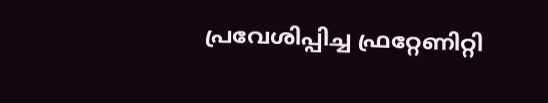പ്രവേശിപ്പിച്ച ഫ്രറ്റേണിറ്റി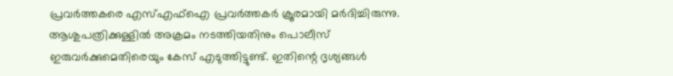പ്രവര്‍ത്തകരെ എസ്എഫ്‌ഐ പ്രവര്‍ത്തകര്‍ ക്രൂരമായി മര്‍ദിച്ചിരുന്നു. ആശുപത്രിക്കുള്ളില്‍ അക്രമം നടത്തിയതിനും പൊലീസ് ഇരുവര്‍ക്കുമെതിരെയും കേസ് എടുത്തിട്ടുണ്ട്. ഇതിന്റെ ദൃശ്യങ്ങള്‍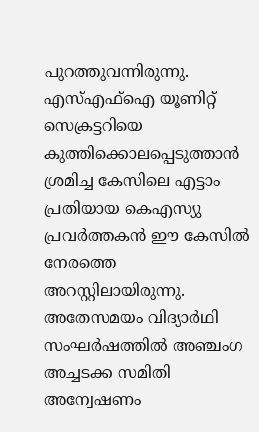പുറത്തുവന്നിരുന്നു. എസ്എഫ്ഐ യൂണിറ്റ് സെക്രട്ടറിയെ കുത്തിക്കൊലപ്പെടുത്താന്‍ ശ്രമിച്ച കേസിലെ എട്ടാം പ്രതിയായ കെഎസ്യു പ്രവര്‍ത്തകന്‍ ഈ കേസില്‍ നേരത്തെ അറസ്റ്റിലായിരുന്നു. അതേസമയം വിദ്യാര്‍ഥി സംഘര്‍ഷത്തില്‍ അഞ്ചംഗ അച്ചടക്ക സമിതി അന്വേഷണം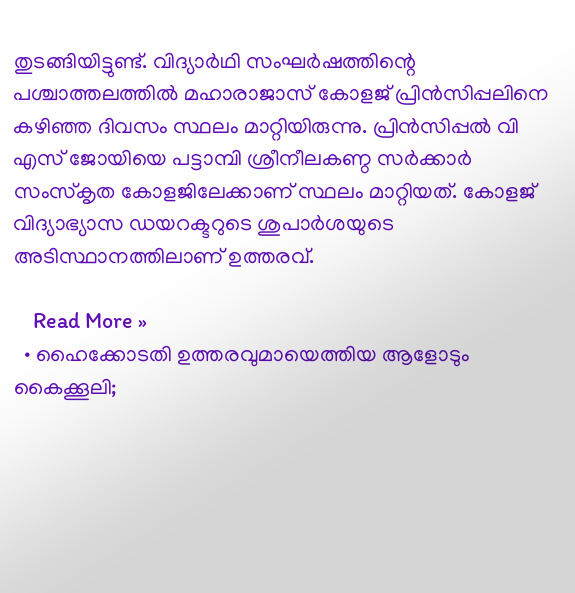തുടങ്ങിയിട്ടുണ്ട്. വിദ്യാര്‍ഥി സംഘര്‍ഷത്തിന്റെ പശ്ചാത്തലത്തില്‍ മഹാരാജാസ് കോളജ് പ്രിന്‍സിപ്പലിനെ കഴിഞ്ഞ ദിവസം സ്ഥലം മാറ്റിയിരുന്നു. പ്രിന്‍സിപ്പല്‍ വി എസ് ജോയിയെ പട്ടാമ്പി ശ്രീനീലകണ്ഠ സര്‍ക്കാര്‍ സംസ്‌കൃത കോളജിലേക്കാണ് സ്ഥലം മാറ്റിയത്. കോളജ് വിദ്യാഭ്യാസ ഡയറക്ടറുടെ ശുപാര്‍ശയുടെ അടിസ്ഥാനത്തിലാണ് ഉത്തരവ്.

    Read More »
  • ഹൈക്കോടതി ഉത്തരവുമായെത്തിയ ആളോടും കൈക്കൂലി;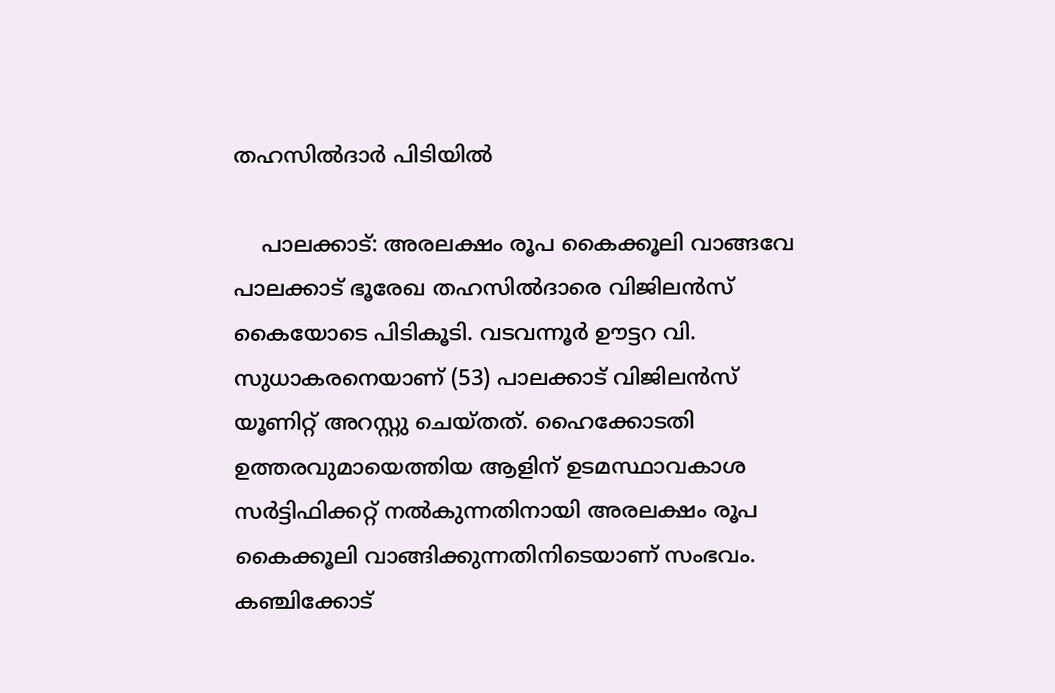തഹസില്‍ദാര്‍ പിടിയില്‍

    പാലക്കാട്: അരലക്ഷം രൂപ കൈക്കൂലി വാങ്ങവേ പാലക്കാട് ഭൂരേഖ തഹസില്‍ദാരെ വിജിലന്‍സ് കൈയോടെ പിടികൂടി. വടവന്നൂര്‍ ഊട്ടറ വി. സുധാകരനെയാണ് (53) പാലക്കാട് വിജിലന്‍സ് യൂണിറ്റ് അറസ്റ്റു ചെയ്തത്. ഹൈക്കോടതി ഉത്തരവുമായെത്തിയ ആളിന് ഉടമസ്ഥാവകാശ സര്‍ട്ടിഫിക്കറ്റ് നല്‍കുന്നതിനായി അരലക്ഷം രൂപ കൈക്കൂലി വാങ്ങിക്കുന്നതിനിടെയാണ് സംഭവം. കഞ്ചിക്കോട്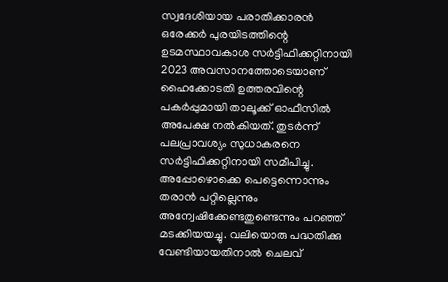സ്വദേശിയായ പരാതിക്കാരന്‍ ഒരേക്കര്‍ പുരയിടത്തിന്റെ ഉടമസ്ഥാവകാശ സര്‍ട്ടിഫിക്കറ്റിനായി 2023 അവസാനത്തോടെയാണ് ഹൈക്കോടതി ഉത്തരവിന്റെ പകര്‍പ്പുമായി താലൂക്ക് ഓഫീസില്‍ അപേക്ഷ നല്‍കിയത്. തുടര്‍ന്ന് പലപ്രാവശ്യം സുധാകരനെ സര്‍ട്ടിഫിക്കറ്റിനായി സമീപിച്ചു. അപ്പോഴൊക്കെ പെട്ടെന്നൊന്നും തരാന്‍ പറ്റില്ലെന്നും അന്വേഷിക്കേണ്ടതുണ്ടെന്നും പറഞ്ഞ് മടക്കിയയച്ചു. വലിയൊരു പദ്ധതിക്കു വേണ്ടിയായതിനാല്‍ ചെലവ്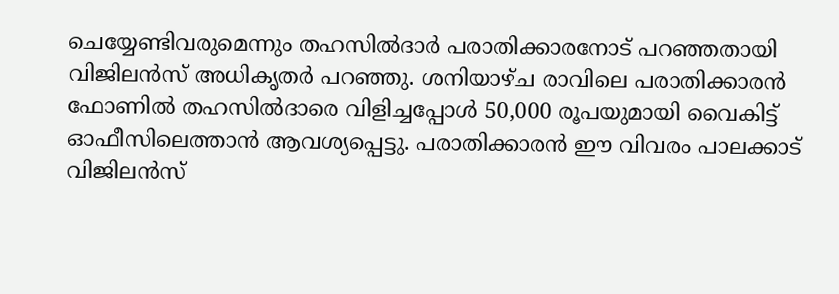ചെയ്യേണ്ടിവരുമെന്നും തഹസില്‍ദാര്‍ പരാതിക്കാരനോട് പറഞ്ഞതായി വിജിലന്‍സ് അധികൃതര്‍ പറഞ്ഞു. ശനിയാഴ്ച രാവിലെ പരാതിക്കാരന്‍ ഫോണില്‍ തഹസില്‍ദാരെ വിളിച്ചപ്പോള്‍ 50,000 രൂപയുമായി വൈകിട്ട് ഓഫീസിലെത്താന്‍ ആവശ്യപ്പെട്ടു. പരാതിക്കാരന്‍ ഈ വിവരം പാലക്കാട് വിജിലന്‍സ്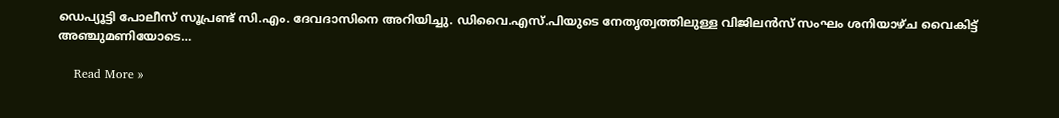ഡെപ്യൂട്ടി പോലീസ് സൂപ്രണ്ട് സി.എം. ദേവദാസിനെ അറിയിച്ചു. ഡിവൈ.എസ്.പിയുടെ നേതൃത്വത്തിലുള്ള വിജിലന്‍സ് സംഘം ശനിയാഴ്ച വൈകിട്ട് അഞ്ചുമണിയോടെ…

    Read More »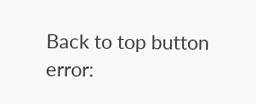Back to top button
error: